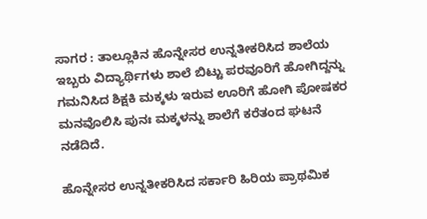ಸಾಗರ : ತಾಲ್ಲೂಕಿನ ಹೊನ್ನೇಸರ ಉನ್ನತೀಕರಿಸಿದ ಶಾಲೆಯ ಇಬ್ಬರು ವಿದ್ಯಾರ್ಥಿಗಳು ಶಾಲೆ ಬಿಟ್ಟು ಪರವೂರಿಗೆ ಹೋಗಿದ್ದನ್ನು ಗಮನಿಸಿದ ಶಿಕ್ಷಕಿ ಮಕ್ಕಳು ಇರುವ ಊರಿಗೆ ಹೋಗಿ ಪೋಷಕರ ಮನವೊಲಿಸಿ ಪುನಃ ಮಕ್ಕಳನ್ನು ಶಾಲೆಗೆ ಕರೆತಂದ ಘಟನೆ ನಡೆದಿದೆ.

ಹೊನ್ನೇಸರ ಉನ್ನತೀಕರಿಸಿದ ಸರ್ಕಾರಿ ಹಿರಿಯ ಪ್ರಾಥಮಿಕ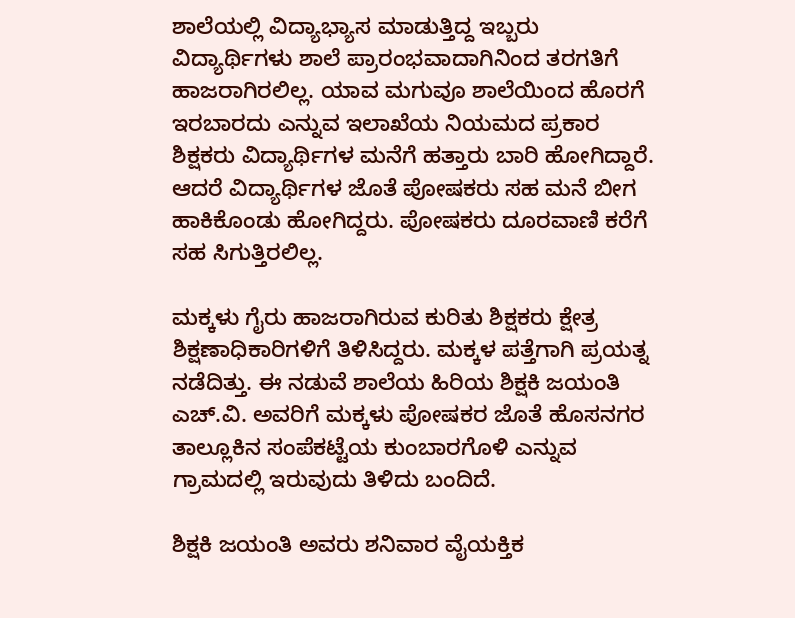ಶಾಲೆಯಲ್ಲಿ ವಿದ್ಯಾಭ್ಯಾಸ ಮಾಡುತ್ತಿದ್ದ ಇಬ್ಬರು ವಿದ್ಯಾರ್ಥಿಗಳು ಶಾಲೆ ಪ್ರಾರಂಭವಾದಾಗಿನಿಂದ ತರಗತಿಗೆ ಹಾಜರಾಗಿರಲಿಲ್ಲ. ಯಾವ ಮಗುವೂ ಶಾಲೆಯಿಂದ ಹೊರಗೆ ಇರಬಾರದು ಎನ್ನುವ ಇಲಾಖೆಯ ನಿಯಮದ ಪ್ರಕಾರ ಶಿಕ್ಷಕರು ವಿದ್ಯಾರ್ಥಿಗಳ ಮನೆಗೆ ಹತ್ತಾರು ಬಾರಿ ಹೋಗಿದ್ದಾರೆ. ಆದರೆ ವಿದ್ಯಾರ್ಥಿಗಳ ಜೊತೆ ಪೋಷಕರು ಸಹ ಮನೆ ಬೀಗ ಹಾಕಿಕೊಂಡು ಹೋಗಿದ್ದರು. ಪೋಷಕರು ದೂರವಾಣಿ ಕರೆಗೆ ಸಹ ಸಿಗುತ್ತಿರಲಿಲ್ಲ.

ಮಕ್ಕಳು ಗೈರು ಹಾಜರಾಗಿರುವ ಕುರಿತು ಶಿಕ್ಷಕರು ಕ್ಷೇತ್ರ ಶಿಕ್ಷಣಾಧಿಕಾರಿಗಳಿಗೆ ತಿಳಿಸಿದ್ದರು. ಮಕ್ಕಳ ಪತ್ತೆಗಾಗಿ ಪ್ರಯತ್ನ ನಡೆದಿತ್ತು. ಈ ನಡುವೆ ಶಾಲೆಯ ಹಿರಿಯ ಶಿಕ್ಷಕಿ ಜಯಂತಿ ಎಚ್.ವಿ. ಅವರಿಗೆ ಮಕ್ಕಳು ಪೋಷಕರ ಜೊತೆ ಹೊಸನಗರ ತಾಲ್ಲೂಕಿನ ಸಂಪೆಕಟ್ಟೆಯ ಕುಂಬಾರಗೊಳಿ ಎನ್ನುವ ಗ್ರಾಮದಲ್ಲಿ ಇರುವುದು ತಿಳಿದು ಬಂದಿದೆ.

ಶಿಕ್ಷಕಿ ಜಯಂತಿ ಅವರು ಶನಿವಾರ ವೈಯಕ್ತಿಕ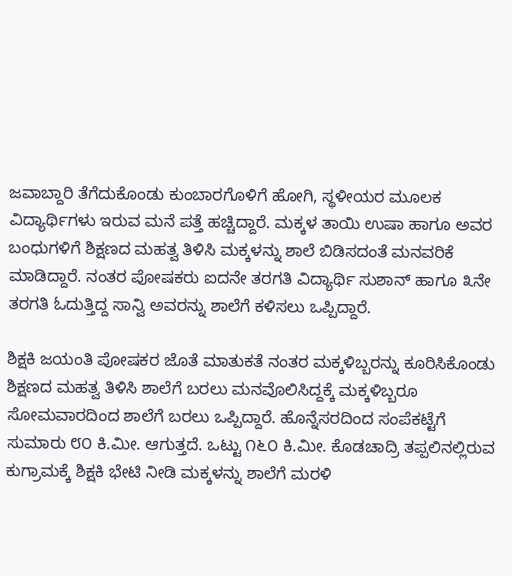ಜವಾಬ್ದಾರಿ ತೆಗೆದುಕೊಂಡು ಕುಂಬಾರಗೊಳಿಗೆ ಹೋಗಿ, ಸ್ಥಳೀಯರ ಮೂಲಕ ವಿದ್ಯಾರ್ಥಿಗಳು ಇರುವ ಮನೆ ಪತ್ತೆ ಹಚ್ಚಿದ್ದಾರೆ. ಮಕ್ಕಳ ತಾಯಿ ಉಷಾ ಹಾಗೂ ಅವರ ಬಂಧುಗಳಿಗೆ ಶಿಕ್ಷಣದ ಮಹತ್ವ ತಿಳಿಸಿ ಮಕ್ಕಳನ್ನು ಶಾಲೆ ಬಿಡಿಸದಂತೆ ಮನವರಿಕೆ ಮಾಡಿದ್ದಾರೆ. ನಂತರ ಪೋಷಕರು ಐದನೇ ತರಗತಿ ವಿದ್ಯಾರ್ಥಿ ಸುಶಾನ್ ಹಾಗೂ ೩ನೇ ತರಗತಿ ಓದುತ್ತಿದ್ದ ಸಾನ್ವಿ ಅವರನ್ನು ಶಾಲೆಗೆ ಕಳಿಸಲು ಒಪ್ಪಿದ್ದಾರೆ.

ಶಿಕ್ಷಕಿ ಜಯಂತಿ ಪೋಷಕರ ಜೊತೆ ಮಾತುಕತೆ ನಂತರ ಮಕ್ಕಳಿಬ್ಬರನ್ನು ಕೂರಿಸಿಕೊಂಡು ಶಿಕ್ಷಣದ ಮಹತ್ವ ತಿಳಿಸಿ ಶಾಲೆಗೆ ಬರಲು ಮನವೊಲಿಸಿದ್ದಕ್ಕೆ ಮಕ್ಕಳಿಬ್ಬರೂ ಸೋಮವಾರದಿಂದ ಶಾಲೆಗೆ ಬರಲು ಒಪ್ಪಿದ್ದಾರೆ. ಹೊನ್ನೆಸರದಿಂದ ಸಂಪೆಕಟ್ಟೆಗೆ ಸುಮಾರು ೮೦ ಕಿ.ಮೀ. ಆಗುತ್ತದೆ. ಒಟ್ಟು ೧೬೦ ಕಿ.ಮೀ. ಕೊಡಚಾದ್ರಿ ತಪ್ಪಲಿನಲ್ಲಿರುವ ಕುಗ್ರಾಮಕ್ಕೆ ಶಿಕ್ಷಕಿ ಭೇಟಿ ನೀಡಿ ಮಕ್ಕಳನ್ನು ಶಾಲೆಗೆ ಮರಳಿ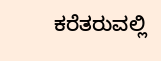ಕರೆತರುವಲ್ಲಿ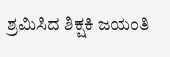ಶ್ರಮಿಸಿದ ಶಿಕ್ಷಕಿ ಜಯಂತಿ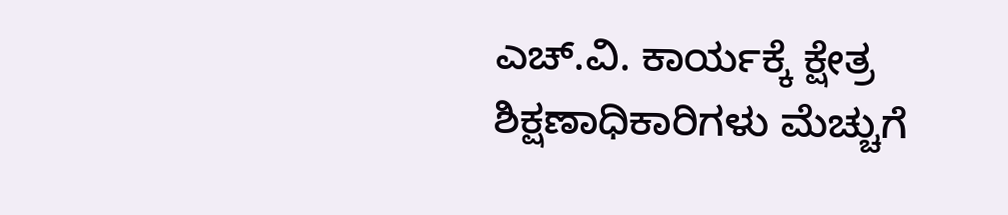ಎಚ್.ವಿ. ಕಾರ್ಯಕ್ಕೆ ಕ್ಷೇತ್ರ ಶಿಕ್ಷಣಾಧಿಕಾರಿಗಳು ಮೆಚ್ಚುಗೆ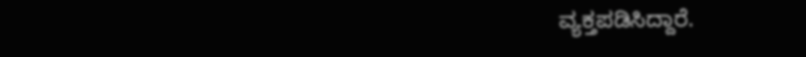ವ್ಯಕ್ತಪಡಿಸಿದ್ದಾರೆ.